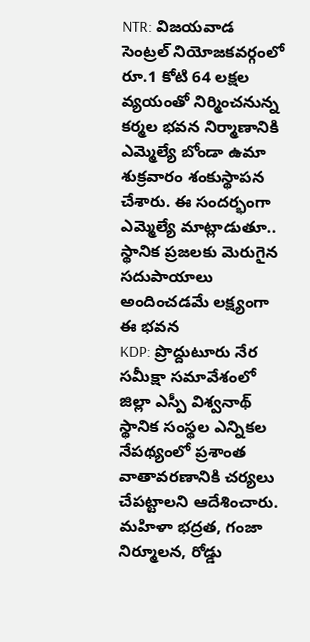NTR: విజయవాడ సెంట్రల్ నియోజకవర్గంలో రూ.1 కోటి 64 లక్షల వ్యయంతో నిర్మించనున్న కర్మల భవన నిర్మాణానికి ఎమ్మెల్యే బోండా ఉమా శుక్రవారం శంకుస్థాపన చేశారు. ఈ సందర్భంగా ఎమ్మెల్యే మాట్లాడుతూ.. స్థానిక ప్రజలకు మెరుగైన సదుపాయాలు అందించడమే లక్ష్యంగా ఈ భవన
KDP: ప్రొద్దుటూరు నేర సమీక్షా సమావేశంలో జిల్లా ఎస్పీ విశ్వనాథ్ స్థానిక సంస్థల ఎన్నికల నేపథ్యంలో ప్రశాంత వాతావరణానికి చర్యలు చేపట్టాలని ఆదేశించారు. మహిళా భద్రత, గంజా నిర్మూలన, రోడ్డు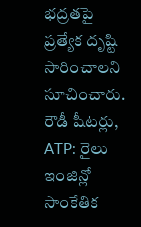భద్రతపై ప్రత్యేక దృష్టి సారించాలని సూచించారు. రౌడీ షీటర్లు,
ATP: రైలు ఇంజిన్లో సాంకేతిక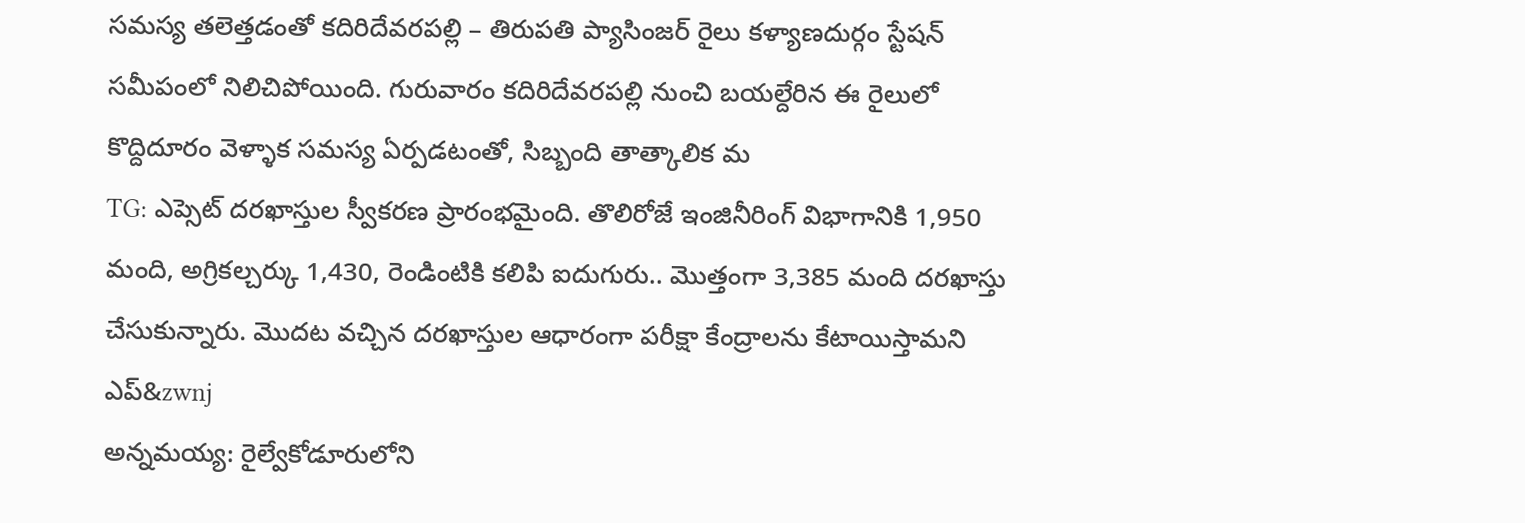సమస్య తలెత్తడంతో కదిరిదేవరపల్లి – తిరుపతి ప్యాసింజర్ రైలు కళ్యాణదుర్గం స్టేషన్ సమీపంలో నిలిచిపోయింది. గురువారం కదిరిదేవరపల్లి నుంచి బయల్దేరిన ఈ రైలులో కొద్దిదూరం వెళ్ళాక సమస్య ఏర్పడటంతో, సిబ్బంది తాత్కాలిక మ
TG: ఎప్సెట్ దరఖాస్తుల స్వీకరణ ప్రారంభమైంది. తొలిరోజే ఇంజినీరింగ్ విభాగానికి 1,950 మంది, అగ్రికల్చర్కు 1,430, రెండింటికి కలిపి ఐదుగురు.. మొత్తంగా 3,385 మంది దరఖాస్తు చేసుకున్నారు. మొదట వచ్చిన దరఖాస్తుల ఆధారంగా పరీక్షా కేంద్రాలను కేటాయిస్తామని ఎప్&zwnj
అన్నమయ్య: రైల్వేకోడూరులోని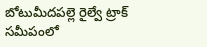బోటుమీదపల్లె రైల్వే ట్రాక్ సమీపంలో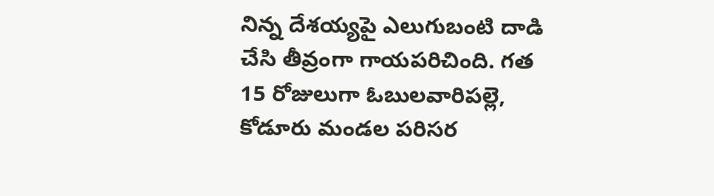నిన్న దేశయ్యపై ఎలుగుబంటి దాడి చేసి తీవ్రంగా గాయపరిచింది. గత 15 రోజులుగా ఓబులవారిపల్లె, కోడూరు మండల పరిసర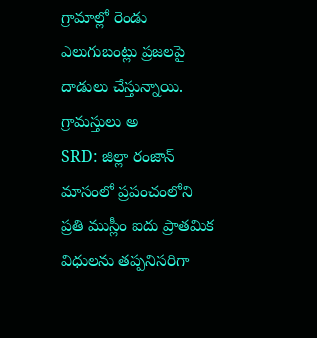గ్రామాల్లో రెండు ఎలుగుబంట్లు ప్రజలపై దాడులు చేస్తున్నాయి. గ్రామస్తులు అ
SRD: జిల్లా రంజాన్ మాసంలో ప్రపంచంలోని ప్రతి ముస్లీం ఐదు ప్రాతమిక విధులను తప్పనిసరిగా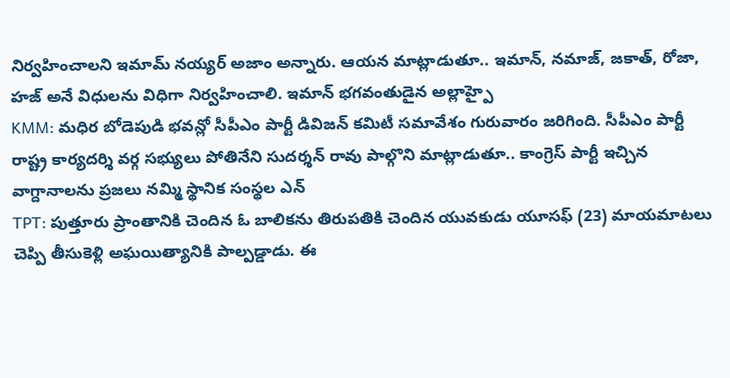నిర్వహించాలని ఇమామ్ నయ్యర్ అజాం అన్నారు. ఆయన మాట్లాడుతూ.. ఇమాన్, నమాజ్, జకాత్, రోజా, హజ్ అనే విధులను విధిగా నిర్వహించాలి. ఇమాన్ భగవంతుడైన అల్లాహ్పై
KMM: మధిర బోడెపుడి భవన్లో సీపీఎం పార్టీ డివిజన్ కమిటీ సమావేశం గురువారం జరిగింది. సీపీఎం పార్టీ రాష్ట్ర కార్యదర్శి వర్గ సభ్యులు పోతినేని సుదర్శన్ రావు పాల్గొని మాట్లాడుతూ.. కాంగ్రెస్ పార్టీ ఇచ్చిన వాగ్దానాలను ప్రజలు నమ్మి స్థానిక సంస్థల ఎన్
TPT: పుత్తూరు ప్రాంతానికి చెందిన ఓ బాలికను తిరుపతికి చెందిన యువకుడు యూసఫ్ (23) మాయమాటలు చెప్పి తీసుకెళ్లి అఘయిత్యానికి పాల్పడ్డాడు. ఈ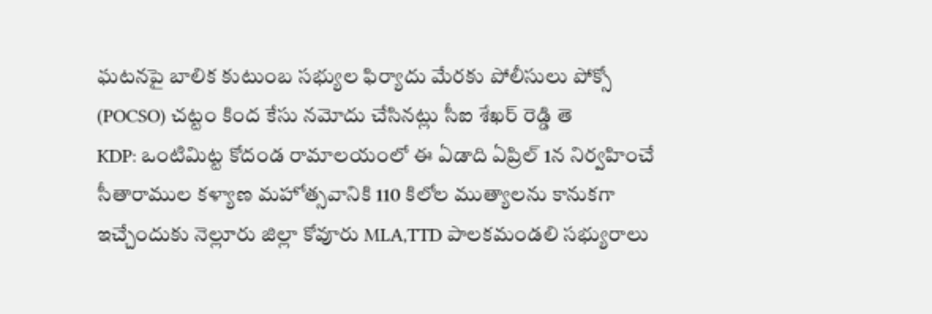ఘటనపై బాలిక కుటుంబ సభ్యుల ఫిర్యాదు మేరకు పోలీసులు పోక్సో (POCSO) చట్టం కింద కేసు నమోదు చేసినట్లు సీఐ శేఖర్ రెడ్డి తె
KDP: ఒంటిమిట్ట కోదండ రామాలయంలో ఈ ఏడాది ఏప్రిల్ 1న నిర్వహించే సీతారాముల కళ్యాణ మహోత్సవానికి 110 కిలోల ముత్యాలను కానుకగా ఇచ్చేందుకు నెల్లూరు జిల్లా కోవూరు MLA,TTD పాలకమండలి సభ్యురాలు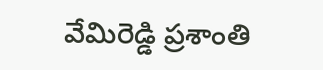వేమిరెడ్డి ప్రశాంతి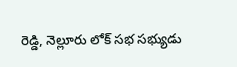రెడ్డి, నెల్లూరు లోక్ సభ సభ్యుడు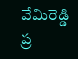వేమిరెడ్డి ప్ర